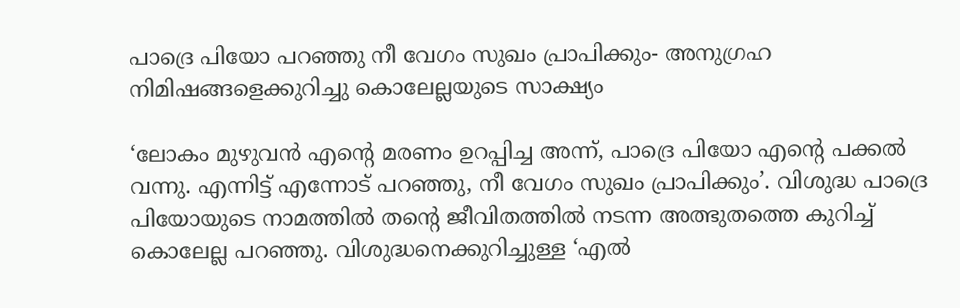പാദ്രെ പിയോ പറഞ്ഞു നീ വേഗം സുഖം പ്രാപിക്കും- അനുഗ്രഹ നിമിഷങ്ങളെക്കുറിച്ചു കൊലേല്ലയുടെ സാക്ഷ്യം

‘ലോകം മുഴുവന്‍ എന്റെ മരണം ഉറപ്പിച്ച അന്ന്, പാദ്രെ പിയോ എന്റെ പക്കല്‍ വന്നു. എന്നിട്ട് എന്നോട് പറഞ്ഞു, നീ വേഗം സുഖം പ്രാപിക്കും’. വിശുദ്ധ പാദ്രെ പിയോയുടെ നാമത്തില്‍ തന്റെ ജീവിതത്തില്‍ നടന്ന അത്ഭുതത്തെ കുറിച്ച് കൊലേല്ല പറഞ്ഞു. വിശുദ്ധനെക്കുറിച്ചുള്ള ‘എല്‍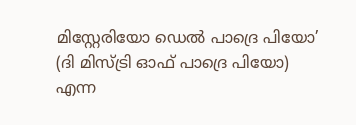മിസ്റ്റേരിയോ ഡെല്‍ പാദ്രെ പിയോ’ (ദി മിസ്ട്രി ഓഫ് പാദ്രെ പിയോ) എന്ന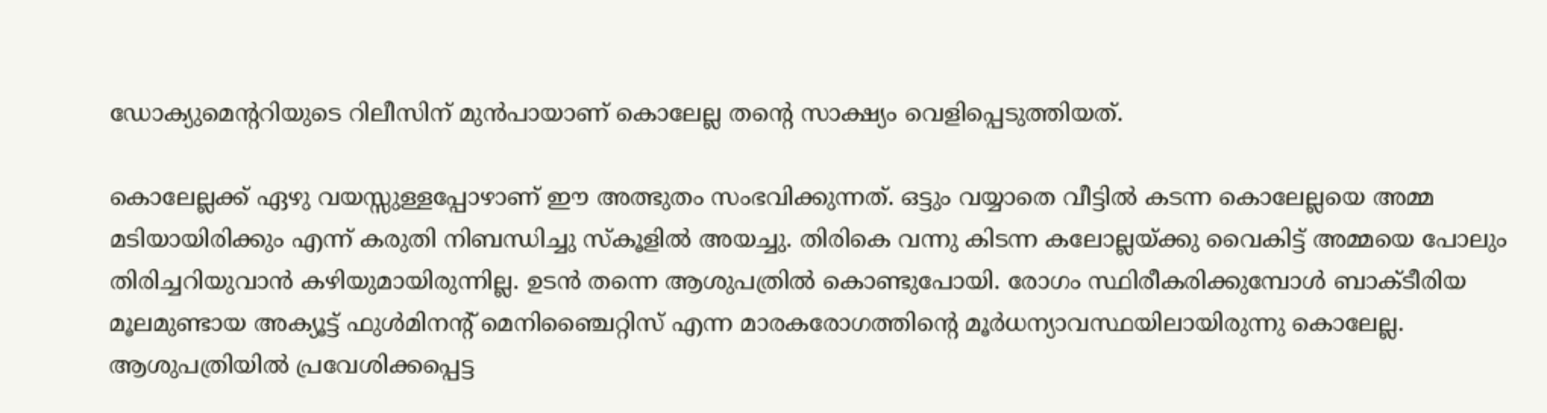ഡോക്യുമെന്ററിയുടെ റിലീസിന് മുന്‍പായാണ് കൊലേല്ല തന്റെ സാക്ഷ്യം വെളിപ്പെടുത്തിയത്.

കൊലേല്ലക്ക് ഏഴു വയസ്സുള്ളപ്പോഴാണ് ഈ അത്ഭുതം സംഭവിക്കുന്നത്. ഒട്ടും വയ്യാതെ വീട്ടില്‍ കടന്ന കൊലേല്ലയെ അമ്മ മടിയായിരിക്കും എന്ന് കരുതി നിബന്ധിച്ചു സ്‌കൂളില്‍ അയച്ചു. തിരികെ വന്നു കിടന്ന കലോല്ലയ്ക്കു വൈകിട്ട് അമ്മയെ പോലും തിരിച്ചറിയുവാന്‍ കഴിയുമായിരുന്നില്ല. ഉടന്‍ തന്നെ ആശുപത്രില്‍ കൊണ്ടുപോയി. രോഗം സ്ഥിരീകരിക്കുമ്പോള്‍ ബാക്ടീരിയ മൂലമുണ്ടായ അക്യൂട്ട് ഫുള്‍മിനന്റ് മെനിഞ്ചൈറ്റിസ് എന്ന മാരകരോഗത്തിന്റെ മൂര്‍ധന്യാവസ്ഥയിലായിരുന്നു കൊലേല്ല. ആശുപത്രിയില്‍ പ്രവേശിക്കപ്പെട്ട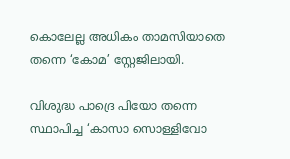കൊലേല്ല അധികം താമസിയാതെ തന്നെ ‘കോമ’ സ്റ്റേജിലായി.

വിശുദ്ധ പാദ്രെ പിയോ തന്നെ സ്ഥാപിച്ച ‘കാസാ സൊള്ളിവോ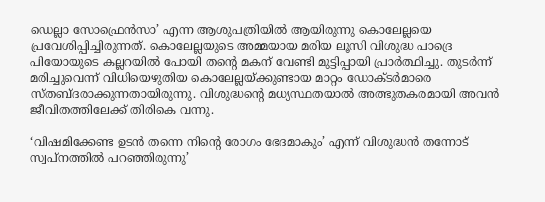ഡെല്ലാ സോഫ്രെന്‍സാ’ എന്ന ആശുപത്രിയില്‍ ആയിരുന്നു കൊലേല്ലയെ പ്രവേശിപ്പിച്ചിരുന്നത്. കൊലേല്ലയുടെ അമ്മയായ മരിയ ലൂസി വിശുദ്ധ പാദ്രെ പിയോയുടെ കല്ലറയില്‍ പോയി തന്റെ മകന് വേണ്ടി മുട്ടിപ്പായി പ്രാര്‍ത്ഥിച്ചു. തുടര്‍ന്ന് മരിച്ചുവെന്ന് വിധിയെഴുതിയ കൊലേല്ലയ്ക്കുണ്ടായ മാറ്റം ഡോക്ടര്‍മാരെ സ്തബ്ദരാക്കുന്നതായിരുന്നു. വിശുദ്ധന്റെ മധ്യസ്ഥതയാല്‍ അത്ഭുതകരമായി അവന്‍ ജീവിതത്തിലേക്ക് തിരികെ വന്നു.

‘വിഷമിക്കേണ്ട ഉടന്‍ തന്നെ നിന്റെ രോഗം ഭേദമാകും’ എന്ന് വിശുദ്ധന്‍ തന്നോട് സ്വപ്നത്തില്‍ പറഞ്ഞിരുന്നു’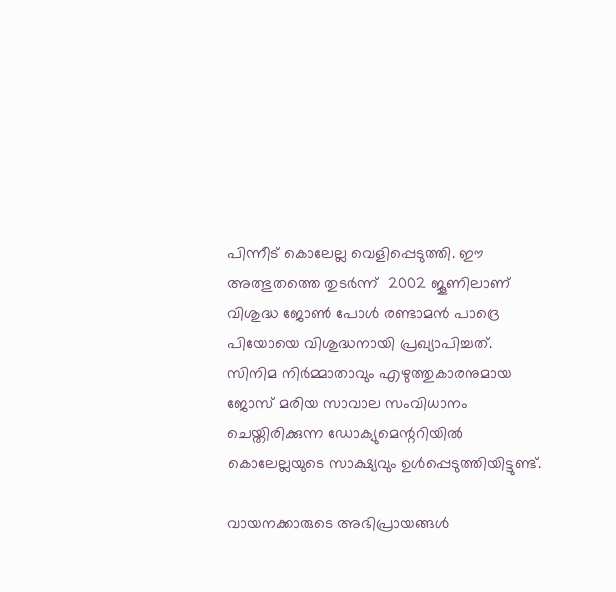പിന്നീട് കൊലേല്ല വെളിപ്പെടുത്തി. ഈ അത്ഭുതത്തെ തുടര്‍ന്ന്  2002 ജൂണിലാണ് വിശുദ്ധ ജോണ്‍ പോള്‍ രണ്ടാമന്‍ പാദ്രെ പിയോയെ വിശുദ്ധനായി പ്രഖ്യാപിച്ചത്. സിനിമ നിര്‍മ്മാതാവും എഴുത്തുകാരനുമായ ജോസ് മരിയ സാവാല സംവിധാനം ചെയ്തിരിക്കുന്ന ഡോക്യുമെന്ററിയില്‍ കൊലേല്ലയുടെ സാക്ഷ്യവും ഉള്‍പ്പെടുത്തിയിട്ടുണ്ട്.

വായനക്കാരുടെ അഭിപ്രായങ്ങൾ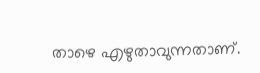താഴെ എഴുതാവുന്നതാണ്.